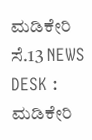ಮಡಿಕೇರಿ ಸೆ.13 NEWS DESK : ಮಡಿಕೇರಿ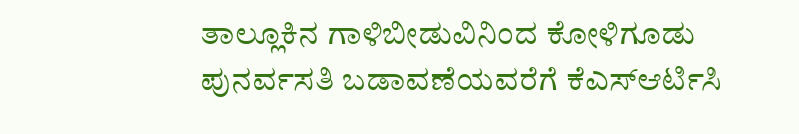ತಾಲ್ಲೂಕಿನ ಗಾಳಿಬೀಡುವಿನಿಂದ ಕೋಳಿಗೂಡು ಪುನರ್ವಸತಿ ಬಡಾವಣೆಯವರೆಗೆ ಕೆಎಸ್ಆರ್ಟಿಸಿ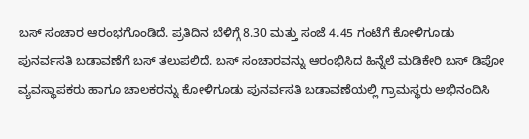ಬಸ್ ಸಂಚಾರ ಆರಂಭಗೊಂಡಿದೆ. ಪ್ರತಿದಿನ ಬೆಳಿಗ್ಗೆ 8.30 ಮತ್ತು ಸಂಜೆ 4.45 ಗಂಟೆಗೆ ಕೋಳಿಗೂಡು ಪುನರ್ವಸತಿ ಬಡಾವಣೆಗೆ ಬಸ್ ತಲುಪಲಿದೆ. ಬಸ್ ಸಂಚಾರವನ್ನು ಆರಂಭಿಸಿದ ಹಿನ್ನೆಲೆ ಮಡಿಕೇರಿ ಬಸ್ ಡಿಪೋ ವ್ಯವಸ್ಥಾಪಕರು ಹಾಗೂ ಚಾಲಕರನ್ನು ಕೋಳಿಗೂಡು ಪುನರ್ವಸತಿ ಬಡಾವಣೆಯಲ್ಲಿ ಗ್ರಾಮಸ್ಥರು ಅಭಿನಂದಿಸಿ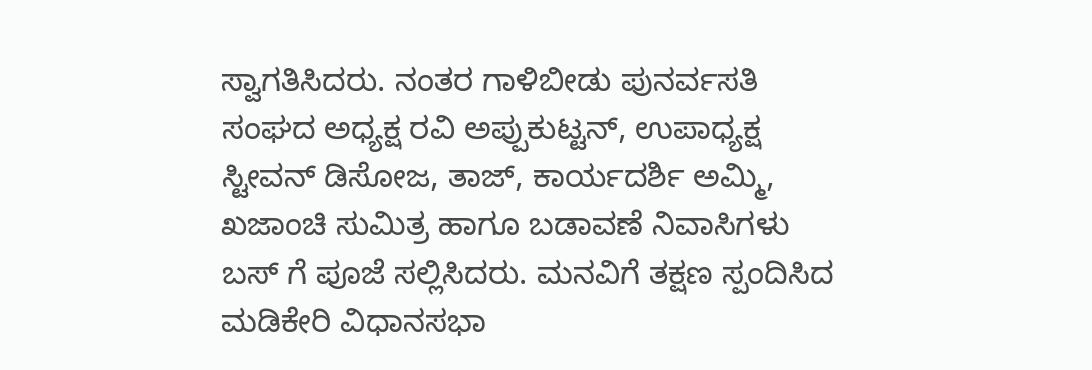ಸ್ವಾಗತಿಸಿದರು. ನಂತರ ಗಾಳಿಬೀಡು ಪುನರ್ವಸತಿ ಸಂಘದ ಅಧ್ಯಕ್ಷ ರವಿ ಅಪ್ಪುಕುಟ್ಟನ್, ಉಪಾಧ್ಯಕ್ಷ ಸ್ಟೀವನ್ ಡಿಸೋಜ, ತಾಜ್, ಕಾರ್ಯದರ್ಶಿ ಅಮ್ಮಿ, ಖಜಾಂಚಿ ಸುಮಿತ್ರ ಹಾಗೂ ಬಡಾವಣೆ ನಿವಾಸಿಗಳು ಬಸ್ ಗೆ ಪೂಜೆ ಸಲ್ಲಿಸಿದರು. ಮನವಿಗೆ ತಕ್ಷಣ ಸ್ಪಂದಿಸಿದ ಮಡಿಕೇರಿ ವಿಧಾನಸಭಾ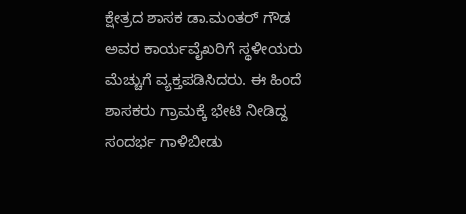ಕ್ಷೇತ್ರದ ಶಾಸಕ ಡಾ.ಮಂತರ್ ಗೌಡ ಅವರ ಕಾರ್ಯವೈಖರಿಗೆ ಸ್ಥಳೀಯರು ಮೆಚ್ಚುಗೆ ವ್ಯಕ್ತಪಡಿಸಿದರು. ಈ ಹಿಂದೆ ಶಾಸಕರು ಗ್ರಾಮಕ್ಕೆ ಭೇಟಿ ನೀಡಿದ್ದ ಸಂದರ್ಭ ಗಾಳಿಬೀಡು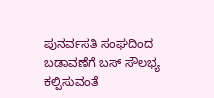ಪುನರ್ವಸತಿ ಸಂಘದಿಂದ ಬಡಾವಣೆಗೆ ಬಸ್ ಸೌಲಭ್ಯ ಕಲ್ಪಿಸುವಂತೆ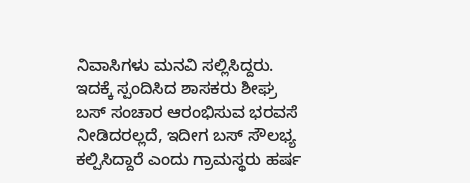ನಿವಾಸಿಗಳು ಮನವಿ ಸಲ್ಲಿಸಿದ್ದರು. ಇದಕ್ಕೆ ಸ್ಪಂದಿಸಿದ ಶಾಸಕರು ಶೀಘ್ರ ಬಸ್ ಸಂಚಾರ ಆರಂಭಿಸುವ ಭರವಸೆ ನೀಡಿದರಲ್ಲದೆ, ಇದೀಗ ಬಸ್ ಸೌಲಭ್ಯ ಕಲ್ಪಿಸಿದ್ದಾರೆ ಎಂದು ಗ್ರಾಮಸ್ಥರು ಹರ್ಷ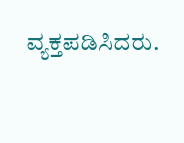ವ್ಯಕ್ತಪಡಿಸಿದರು.